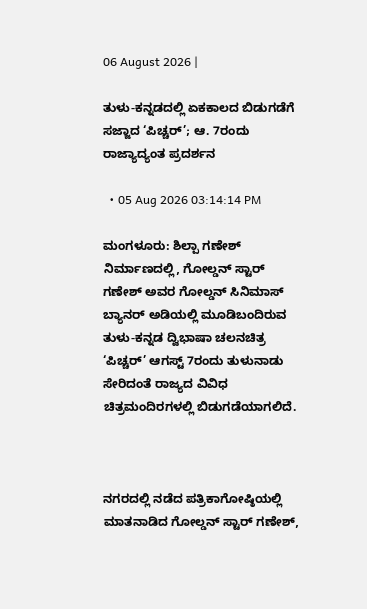06 August 2026 |

ತುಳು-ಕನ್ನಡದಲ್ಲಿ ಏಕಕಾಲದ ಬಿಡುಗಡೆಗೆ ಸಜ್ಜಾದ ‘ಪಿಚ್ಚರ್’; ಆ. 7ರಂದು ರಾಜ್ಯಾದ್ಯಂತ ಪ್ರದರ್ಶನ

  • 05 Aug 2026 03:14:14 PM

ಮಂಗಳೂರು: ಶಿಲ್ಪಾ ಗಣೇಶ್ ನಿರ್ಮಾಣದಲ್ಲಿ, ಗೋಲ್ಡನ್ ಸ್ಟಾರ್ ಗಣೇಶ್ ಅವರ ಗೋಲ್ಡನ್ ಸಿನಿಮಾಸ್ ಬ್ಯಾನರ್ ಅಡಿಯಲ್ಲಿ ಮೂಡಿಬಂದಿರುವ ತುಳು-ಕನ್ನಡ ದ್ವಿಭಾಷಾ ಚಲನಚಿತ್ರ ‘ಪಿಚ್ಚರ್’ ಆಗಸ್ಟ್ 7ರಂದು ತುಳುನಾಡು ಸೇರಿದಂತೆ ರಾಜ್ಯದ ವಿವಿಧ ಚಿತ್ರಮಂದಿರಗಳಲ್ಲಿ ಬಿಡುಗಡೆಯಾಗಲಿದೆ.



ನಗರದಲ್ಲಿ ನಡೆದ ಪತ್ರಿಕಾಗೋಷ್ಠಿಯಲ್ಲಿ ಮಾತನಾಡಿದ ಗೋಲ್ಡನ್ ಸ್ಟಾರ್ ಗಣೇಶ್,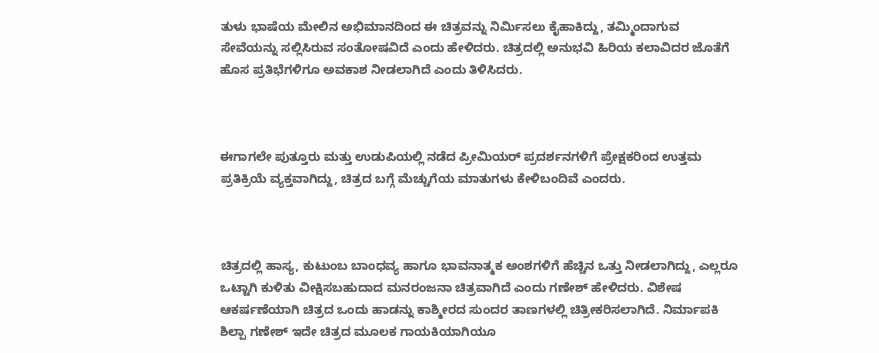ತುಳು ಭಾಷೆಯ ಮೇಲಿನ ಅಭಿಮಾನದಿಂದ ಈ ಚಿತ್ರವನ್ನು ನಿರ್ಮಿಸಲು ಕೈಹಾಕಿದ್ದು, ತಮ್ಮಿಂದಾಗುವ ಸೇವೆಯನ್ನು ಸಲ್ಲಿಸಿರುವ ಸಂತೋಷವಿದೆ ಎಂದು ಹೇಳಿದರು. ಚಿತ್ರದಲ್ಲಿ ಅನುಭವಿ ಹಿರಿಯ ಕಲಾವಿದರ ಜೊತೆಗೆ ಹೊಸ ಪ್ರತಿಭೆಗಳಿಗೂ ಅವಕಾಶ ನೀಡಲಾಗಿದೆ ಎಂದು ತಿಳಿಸಿದರು.



ಈಗಾಗಲೇ ಪುತ್ತೂರು ಮತ್ತು ಉಡುಪಿಯಲ್ಲಿ ನಡೆದ ಪ್ರೀಮಿಯರ್ ಪ್ರದರ್ಶನಗಳಿಗೆ ಪ್ರೇಕ್ಷಕರಿಂದ ಉತ್ತಮ ಪ್ರತಿಕ್ರಿಯೆ ವ್ಯಕ್ತವಾಗಿದ್ದು, ಚಿತ್ರದ ಬಗ್ಗೆ ಮೆಚ್ಚುಗೆಯ ಮಾತುಗಳು ಕೇಳಿಬಂದಿವೆ ಎಂದರು.



ಚಿತ್ರದಲ್ಲಿ ಹಾಸ್ಯ, ಕುಟುಂಬ ಬಾಂಧವ್ಯ ಹಾಗೂ ಭಾವನಾತ್ಮಕ ಅಂಶಗಳಿಗೆ ಹೆಚ್ಚಿನ ಒತ್ತು ನೀಡಲಾಗಿದ್ದು, ಎಲ್ಲರೂ ಒಟ್ಟಾಗಿ ಕುಳಿತು ವೀಕ್ಷಿಸಬಹುದಾದ ಮನರಂಜನಾ ಚಿತ್ರವಾಗಿದೆ ಎಂದು ಗಣೇಶ್ ಹೇಳಿದರು. ವಿಶೇಷ ಆಕರ್ಷಣೆಯಾಗಿ ಚಿತ್ರದ ಒಂದು ಹಾಡನ್ನು ಕಾಶ್ಮೀರದ ಸುಂದರ ತಾಣಗಳಲ್ಲಿ ಚಿತ್ರೀಕರಿಸಲಾಗಿದೆ. ನಿರ್ಮಾಪಕಿ ಶಿಲ್ಪಾ ಗಣೇಶ್ ಇದೇ ಚಿತ್ರದ ಮೂಲಕ ಗಾಯಕಿಯಾಗಿಯೂ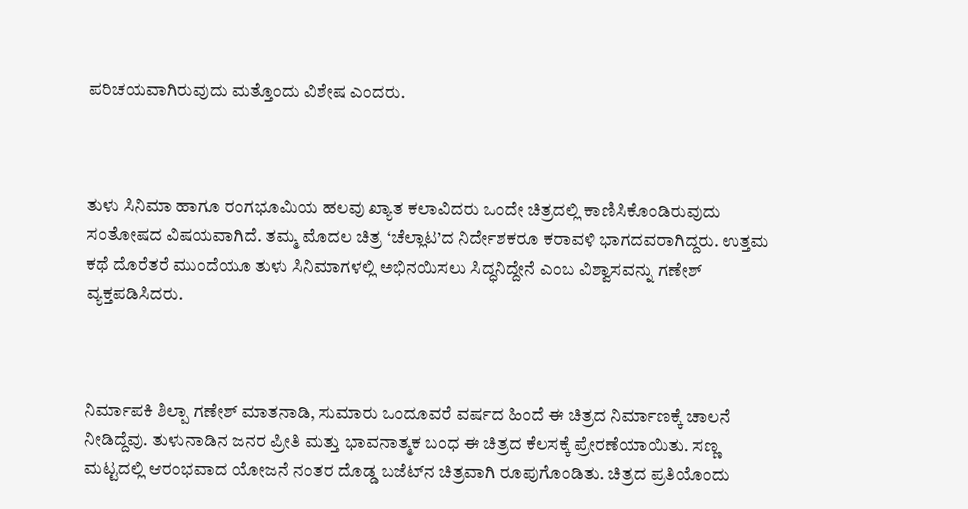ಪರಿಚಯವಾಗಿರುವುದು ಮತ್ತೊಂದು ವಿಶೇಷ ಎಂದರು.



ತುಳು ಸಿನಿಮಾ ಹಾಗೂ ರಂಗಭೂಮಿಯ ಹಲವು ಖ್ಯಾತ ಕಲಾವಿದರು ಒಂದೇ ಚಿತ್ರದಲ್ಲಿ ಕಾಣಿಸಿಕೊಂಡಿರುವುದು ಸಂತೋಷದ ವಿಷಯವಾಗಿದೆ. ತಮ್ಮ ಮೊದಲ ಚಿತ್ರ ‘ಚೆಲ್ಲಾಟ’ದ ನಿರ್ದೇಶಕರೂ ಕರಾವಳಿ ಭಾಗದವರಾಗಿದ್ದರು. ಉತ್ತಮ ಕಥೆ ದೊರೆತರೆ ಮುಂದೆಯೂ ತುಳು ಸಿನಿಮಾಗಳಲ್ಲಿ ಅಭಿನಯಿಸಲು ಸಿದ್ಧನಿದ್ದೇನೆ ಎಂಬ ವಿಶ್ವಾಸವನ್ನು ಗಣೇಶ್ ವ್ಯಕ್ತಪಡಿಸಿದರು.



ನಿರ್ಮಾಪಕಿ ಶಿಲ್ಪಾ ಗಣೇಶ್ ಮಾತನಾಡಿ, ಸುಮಾರು ಒಂದೂವರೆ ವರ್ಷದ ಹಿಂದೆ ಈ ಚಿತ್ರದ ನಿರ್ಮಾಣಕ್ಕೆ ಚಾಲನೆ ನೀಡಿದ್ದೆವು. ತುಳುನಾಡಿನ ಜನರ ಪ್ರೀತಿ ಮತ್ತು ಭಾವನಾತ್ಮಕ ಬಂಧ ಈ ಚಿತ್ರದ ಕೆಲಸಕ್ಕೆ ಪ್ರೇರಣೆಯಾಯಿತು. ಸಣ್ಣ ಮಟ್ಟದಲ್ಲಿ ಆರಂಭವಾದ ಯೋಜನೆ ನಂತರ ದೊಡ್ಡ ಬಜೆಟ್‌ನ ಚಿತ್ರವಾಗಿ ರೂಪುಗೊಂಡಿತು. ಚಿತ್ರದ ಪ್ರತಿಯೊಂದು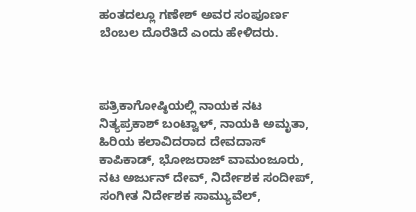ಹಂತದಲ್ಲೂ ಗಣೇಶ್ ಅವರ ಸಂಪೂರ್ಣ ಬೆಂಬಲ ದೊರೆತಿದೆ ಎಂದು ಹೇಳಿದರು.



ಪತ್ರಿಕಾಗೋಷ್ಠಿಯಲ್ಲಿ ನಾಯಕ ನಟ ನಿತ್ಯಪ್ರಕಾಶ್ ಬಂಟ್ವಾಳ್, ನಾಯಕಿ ಅಮೃತಾ, ಹಿರಿಯ ಕಲಾವಿದರಾದ ದೇವದಾಸ್ ಕಾಪಿಕಾಡ್, ಭೋಜರಾಜ್ ವಾಮಂಜೂರು, ನಟ ಅರ್ಜುನ್ ದೇವ್, ನಿರ್ದೇಶಕ ಸಂದೀಪ್, ಸಂಗೀತ ನಿರ್ದೇಶಕ ಸಾಮ್ಯುವೆಲ್,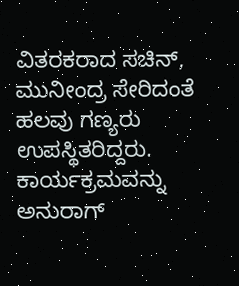ವಿತರಕರಾದ ಸಚಿನ್, ಮುನೀಂದ್ರ ಸೇರಿದಂತೆ ಹಲವು ಗಣ್ಯರು ಉಪಸ್ಥಿತರಿದ್ದರು. ಕಾರ್ಯಕ್ರಮವನ್ನು ಅನುರಾಗ್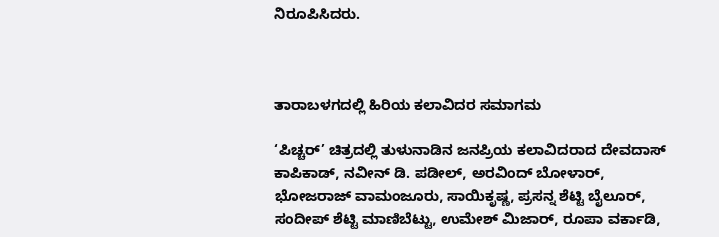ನಿರೂಪಿಸಿದರು.



ತಾರಾಬಳಗದಲ್ಲಿ ಹಿರಿಯ ಕಲಾವಿದರ ಸಮಾಗಮ

‘ಪಿಚ್ಚರ್’ ಚಿತ್ರದಲ್ಲಿ ತುಳುನಾಡಿನ ಜನಪ್ರಿಯ ಕಲಾವಿದರಾದ ದೇವದಾಸ್ ಕಾಪಿಕಾಡ್, ನವೀನ್ ಡಿ. ಪಡೀಲ್, ಅರವಿಂದ್ ಬೋಳಾರ್, ಭೋಜರಾಜ್ ವಾಮಂಜೂರು, ಸಾಯಿಕೃಷ್ಣ, ಪ್ರಸನ್ನ ಶೆಟ್ಟಿ ಬೈಲೂರ್, ಸಂದೀಪ್ ಶೆಟ್ಟಿ ಮಾಣಿಬೆಟ್ಟು, ಉಮೇಶ್ ಮಿಜಾರ್, ರೂಪಾ ವರ್ಕಾಡಿ,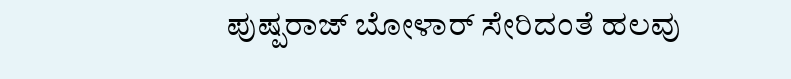ಪುಷ್ಪರಾಜ್ ಬೋಳಾರ್ ಸೇರಿದಂತೆ ಹಲವು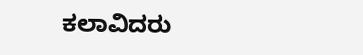ಕಲಾವಿದರು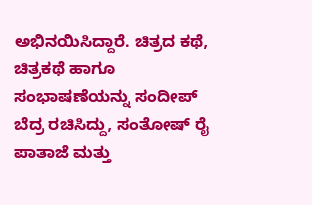ಅಭಿನಯಿಸಿದ್ದಾರೆ. ಚಿತ್ರದ ಕಥೆ, ಚಿತ್ರಕಥೆ ಹಾಗೂ ಸಂಭಾಷಣೆಯನ್ನು ಸಂದೀಪ್ ಬೆದ್ರ ರಚಿಸಿದ್ದು, ಸಂತೋಷ್ ರೈ ಪಾತಾಜೆ ಮತ್ತು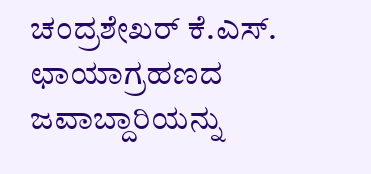ಚಂದ್ರಶೇಖರ್ ಕೆ.ಎಸ್. ಛಾಯಾಗ್ರಹಣದ ಜವಾಬ್ದಾರಿಯನ್ನು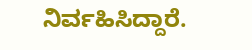ನಿರ್ವಹಿಸಿದ್ದಾರೆ.